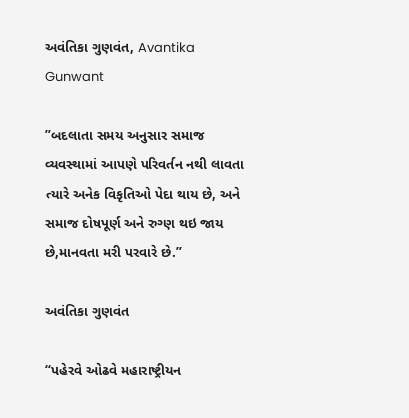અવંતિકા ગુણવંત, Avantika Gunwant

”બદલાતા સમય અનુસાર સમાજ વ્યવસ્થામાં આપણે પરિવર્તન નથી લાવતા ત્યારે અનેક વિકૃતિઓ પેદા થાય છે, અને સમાજ દોષપૂર્ણ અને રુગ્ણ થઇ જાય છે,માનવતા મરી પરવારે છે.”

અવંતિકા ગુણવંત

“પહેરવે ઓઢવે મહારાષ્ટ્રીયન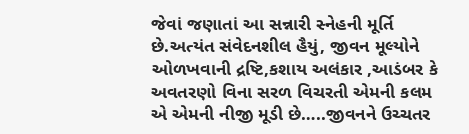જેવાં જણાતાં આ સન્નારી સ્નેહની મૂર્તિ છે.અત્યંત સંવેદનશીલ હૈયું, જીવન મૂલ્યોને ઓળખવાની દ્રષ્ટિ,કશાય અલંકાર ,આડંબર કે અવતરણો વિના સરળ વિચરતી એમની કલમ એ એમની નીજી મૂડી છે…..જીવનને ઉચ્ચતર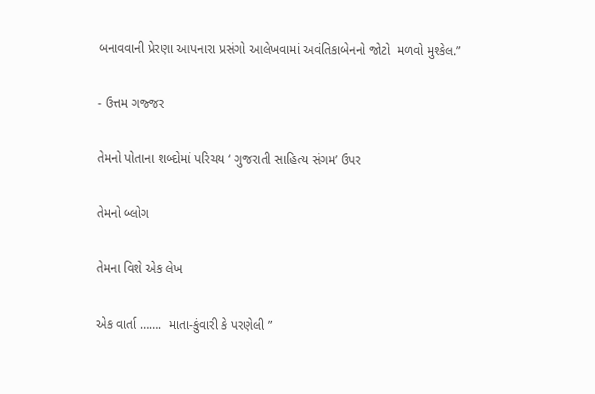બનાવવાની પ્રેરણા આપનારા પ્રસંગો આલેખવામાં અવંતિકાબેનનો જોટો  મળવો મુશ્કેલ.”

- ઉત્તમ ગજ્જર

તેમનો પોતાના શબ્દોમાં પરિચય ‘ ગુજરાતી સાહિત્ય સંગમ’ ઉપર

તેમનો બ્લોગ

તેમના વિશે એક લેખ

એક વાર્તા …….  માતા-કુંવારી કે પરણેલી ”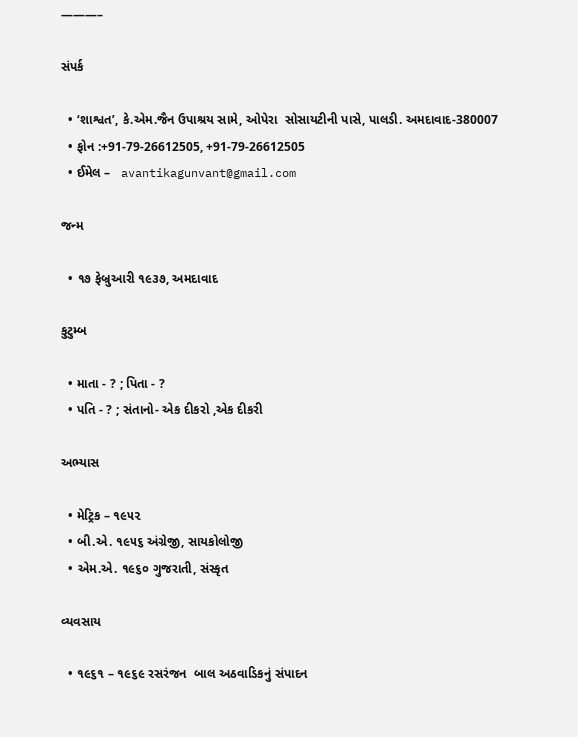———–

સંપર્ક

  • ‘શાશ્વત’, કે.એમ.જૈન ઉપાશ્રય સામે, ઓપેરા  સોસાયટીની પાસે, પાલડી. અમદાવાદ-380007
  • ફોન :+91-79-26612505, +91-79-26612505
  • ઈમેલ –   avantikagunvant@gmail.com

જન્મ

  • ૧૭ ફેબ્રુઆરી ૧૯૩૭, અમદાવાદ

કુટુમ્બ

  • માતા - ? ; પિતા - ?
  • પતિ - ? ; સંતાનો- એક દીકરો ,એક દીકરી

અભ્યાસ

  • મેટ્રિક – ૧૯૫૨
  • બી.એ. ૧૯૫૬ અંગ્રેજી, સાયકોલોજી
  • એમ.એ. ૧૯૬૦ ગુજરાતી, સંસ્કૃત

વ્યવસાય

  • ૧૯૬૧ – ૧૯૬૯ રસરંજન  બાલ અઠવાડિકનું સંપાદન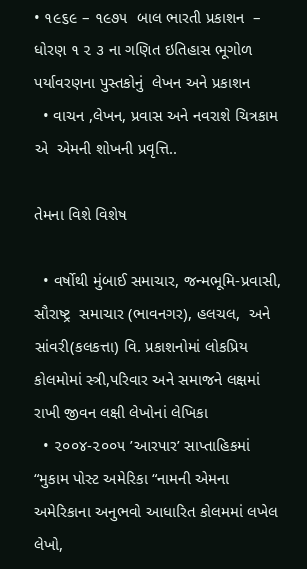• ૧૯૬૯ – ૧૯૭૫  બાલ ભારતી પ્રકાશન  – ધોરણ ૧ ૨ ૩ ના ગણિત ઇતિહાસ ભૂગોળ પર્યાવરણના પુસ્તકોનું  લેખન અને પ્રકાશન
  • વાચન ,લેખન, પ્રવાસ અને નવરાશે ચિત્રકામ એ  એમની શોખની પ્રવૃત્તિ..

તેમના વિશે વિશેષ

  • વર્ષોથી મુંબાઈ સમાચાર, જન્મભૂમિ-પ્રવાસી, સૌરાષ્ટ્ર  સમાચાર (ભાવનગર), હલચલ,  અને સાંવરી(કલકત્તા) વિ. પ્રકાશનોમાં લોકપ્રિય કોલમોમાં સ્ત્રી,પરિવાર અને સમાજને લક્ષમાં રાખી જીવન લક્ષી લેખોનાં લેખિકા
  • ૨૦૦૪-૨૦૦૫ ’આરપાર’ સાપ્તાહિકમાં “મુકામ પોસ્ટ અમેરિકા “નામની એમના અમેરિકાના અનુભવો આધારિત કોલમમાં લખેલ લેખો,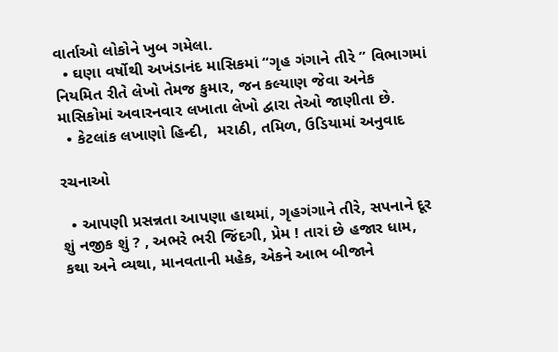વાર્તાઓ લોકોને ખુબ ગમેલા.
  • ઘણા વર્ષોથી અખંડાનંદ માસિકમાં “ગૃહ ગંગાને તીરે ” વિભાગમાં નિયમિત રીતે લેખો તેમજ કુમાર, જન કલ્યાણ જેવા અનેક માસિકોમાં અવારનવાર લખાતા લેખો દ્વારા તેઓ જાણીતા છે.
  • કેટલાંક લખાણો હિન્દી,  મરાઠી, તમિળ, ઉડિયામાં અનુવાદ

રચનાઓ

  • આપણી પ્રસન્નતા આપણા હાથમાં, ગૃહગંગાને તીરે, સપનાને દૂર શું નજીક શું ? , અભરે ભરી જિંદગી, પ્રેમ ! તારાં છે હજાર ધામ, કથા અને વ્યથા, માનવતાની મહેક, એકને આભ બીજાને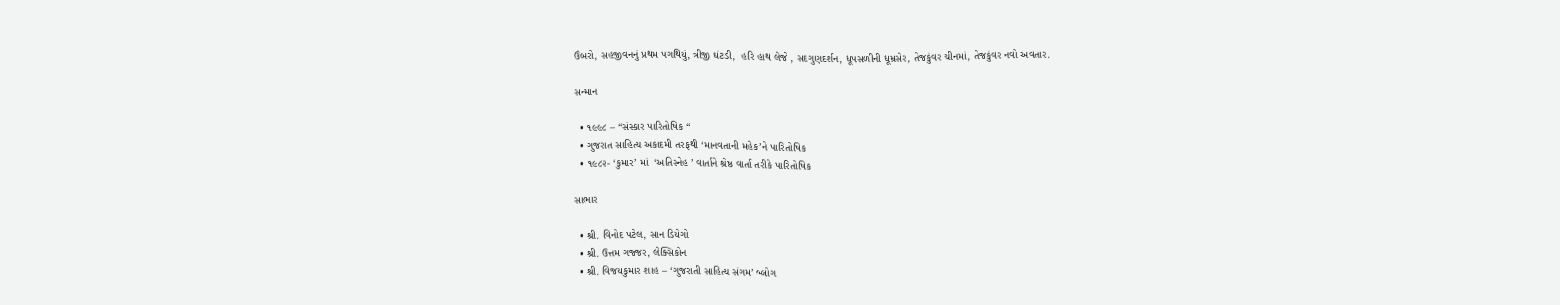ઉંબરો, સહજીવનનું પ્રથમ પગથિયું, ત્રીજી ઘંટડી,  હરિ હાથ લેજે , સદગુણદર્શન, ધૂપસળીની ધૂમ્રસેર, તેજકુંવર ચીનમાં, તેજકુંવર નવો અવતાર.

સન્માન

  • ૧૯૯૮ – “સંસ્કાર પારિતોષિક “
  • ગુજરાત સાહિત્ય અકાદમી તરફથી ‘માનવતાની મહેક’ને પારિતોષિક
  • ૧૯૮૨- ‘કુમાર’ માં  ‘અતિસ્નેહ ’ વાર્તાને શ્રેષ્ઠ વાર્તા તરીકે પારિતોષિક

સાભાર

  • શ્રી. વિનોદ પટેલ, સાન ડિયેગો
  • શ્રી. ઉત્તમ ગજ્જર, લેક્સિકોન
  • શ્રી. વિજયકુમાર શાહ – ‘ગુજરાતી સાહિત્ય સંગમ’ બ્લોગ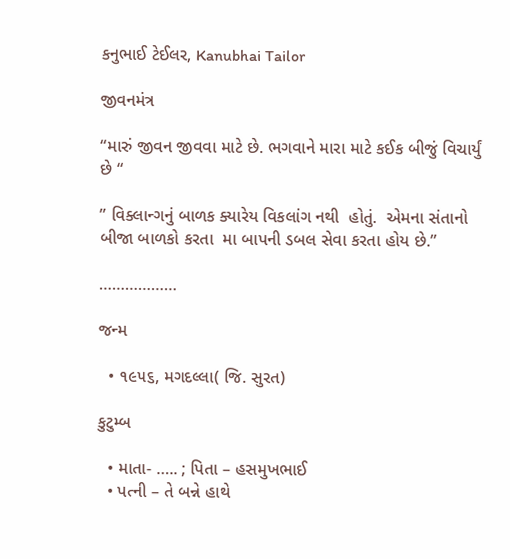કનુભાઈ ટેઈલર, Kanubhai Tailor

જીવનમંત્ર

“મારું જીવન જીવવા માટે છે. ભગવાને મારા માટે કઈક બીજું વિચાર્યું છે “

” વિક્લાન્ગનું બાળક ક્યારેય વિકલાંગ નથી  હોતું.  એમના સંતાનો બીજા બાળકો કરતા  મા બાપની ડબલ સેવા કરતા હોય છે.”

………………

જન્મ

  • ૧૯૫૬, મગદલ્લા( જિ. સુરત)

કુટુમ્બ

  • માતા- ….. ; પિતા – હસમુખભાઈ
  • પત્ની – તે બન્ને હાથે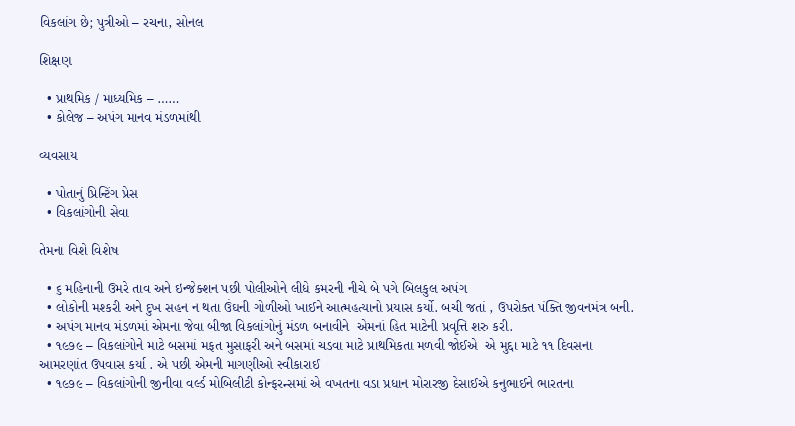વિકલાંગ છે; પુત્રીઓ – રચના, સોનલ

શિક્ષણ

  • પ્રાથમિક / માધ્યમિક – ……
  • કોલેજ – અપંગ માનવ મંડળમાંથી

વ્યવસાય

  • પોતાનું પ્રિન્ટિંગ પ્રેસ
  • વિકલાંગોની સેવા

તેમના વિશે વિશેષ

  • ૬ મહિનાની ઉમરે તાવ અને ઇન્જેક્શન પછી પોલીઓને લીધે કમરની નીચે બે પગે બિલકુલ અપંગ
  • લોકોની મશ્કરી અને દુખ સહન ન થતા ઉંઘની ગોળીઓ ખાઈને આત્મહત્યાનો પ્રયાસ કર્યો. બચી જતાં , ઉપરોક્ત પંક્તિ જીવનમંત્ર બની.
  • અપંગ માનવ મંડળમાં એમના જેવા બીજા વિકલાંગોનું મંડળ બનાવીને  એમનાં હિત માટેની પ્રવૃત્તિ શરુ કરી.
  • ૧૯૭૯ – વિકલાંગોને માટે બસમાં મફત મુસાફરી અને બસમાં ચડવા માટે પ્રાથમિકતા મળવી જોઈએ  એ મુદ્દા માટે ૧૧ દિવસના આમરણાંત ઉપવાસ કર્યા . એ પછી એમની માગણીઓ સ્વીકારાઈ
  • ૧૯૭૯ – વિકલાંગોની જીનીવા વર્લ્ડ મોબિલીટી કોન્ફરન્સમાં એ વખતના વડા પ્રધાન મોરારજી દેસાઈએ કનુભાઈને ભારતના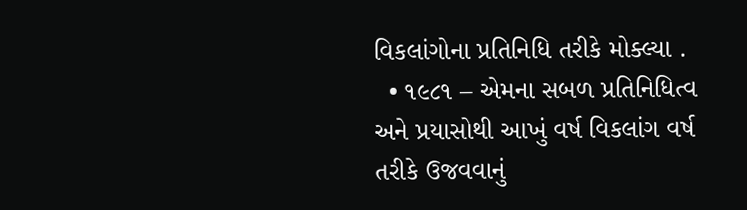વિકલાંગોના પ્રતિનિધિ તરીકે મોક્લ્યા .
  • ૧૯૮૧ – એમના સબળ પ્રતિનિધિત્વ અને પ્રયાસોથી આખું વર્ષ વિકલાંગ વર્ષ તરીકે ઉજવવાનું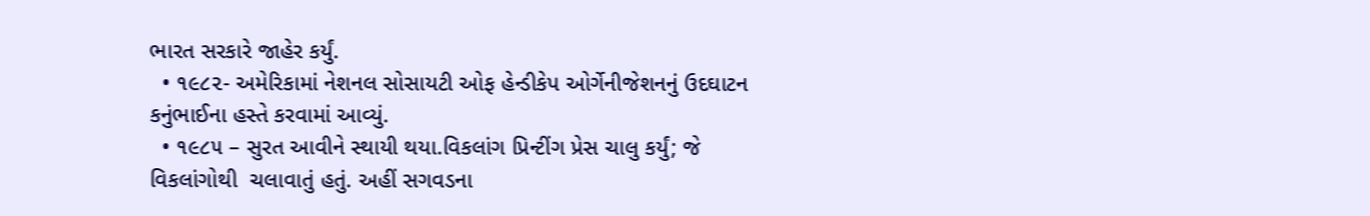ભારત સરકારે જાહેર કર્યું.
  • ૧૯૮૨- અમેરિકામાં નેશનલ સોસાયટી ઓફ હેન્ડીકેપ ઓર્ગેનીજેશનનું ઉદઘાટન કનુંભાઈના હસ્તે કરવામાં આવ્યું.
  • ૧૯૮૫ – સુરત આવીને સ્થાયી થયા.વિકલાંગ પ્રિન્ટીંગ પ્રેસ ચાલુ કર્યું; જે વિકલાંગોથી  ચલાવાતું હતું. અહીં સગવડના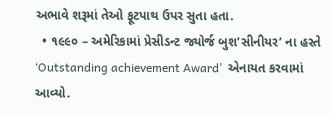અભાવે શરૂમાં તેઓ ફૂટપાથ ઉપર સુતા હતા.
  • ૧૯૯૦ – અમેરિકામાં પ્રેસીડન્ટ જ્યોર્જ બુશ’સીનીયર’ ના હસ્તે ‘Outstanding achievement Award’  એનાયત કરવામાં આવ્યો.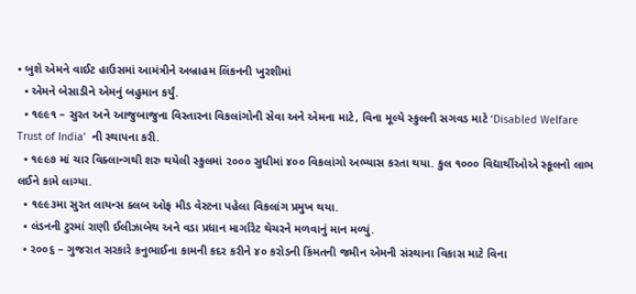• બુશે એમને વાઈટ હાઉસમાં આમંત્રીને અબ્રાહમ લિંકનની ખુરશીમાં
  • એમને બેસાડીને એમનું બહુમાન કર્યું.
  • ૧૯૯૧ – સુરત અને આજુબાજુના વિસ્તારના વિકલાંગોની સેવા અને એમના માટે, વિના મૂલ્યે સ્કુલની સગવડ માટે ‘Disabled Welfare Trust of India’  ની સ્થાપના કરી.
  • ૧૯૯૭ માં ચાર વિક્લાન્ગથી શરુ થયેલી સ્કુલમાં ૨૦૦૦ સુધીમાં ૪૦૦ વિકલાંગો અભ્યાસ કરતા થયા. કુલ ૧૦૦૦ વિદ્યાર્થીઓએ સ્કૂલનો લાભ લઈને કામે લાગ્યા.
  • ૧૯૯૩મા સુરત લાયન્સ ક્લબ ઓફ મીડ વેસ્ટના પહેલા વિકલાંગ પ્રમુખ થયા.
  • લંડનની ટુરમાં રાણી ઈલીઝાબેથ અને વડા પ્રધાન માર્ગારેટ થેચરને મળવાનું માન મળ્યું.
  • ૨૦૦૬ – ગુજરાત સરકારે કનુભાઈના કામની કદર કરીને ૪૦ કરોડની કિંમતની જમીન એમની સંસ્થાના વિકાસ માટે વિના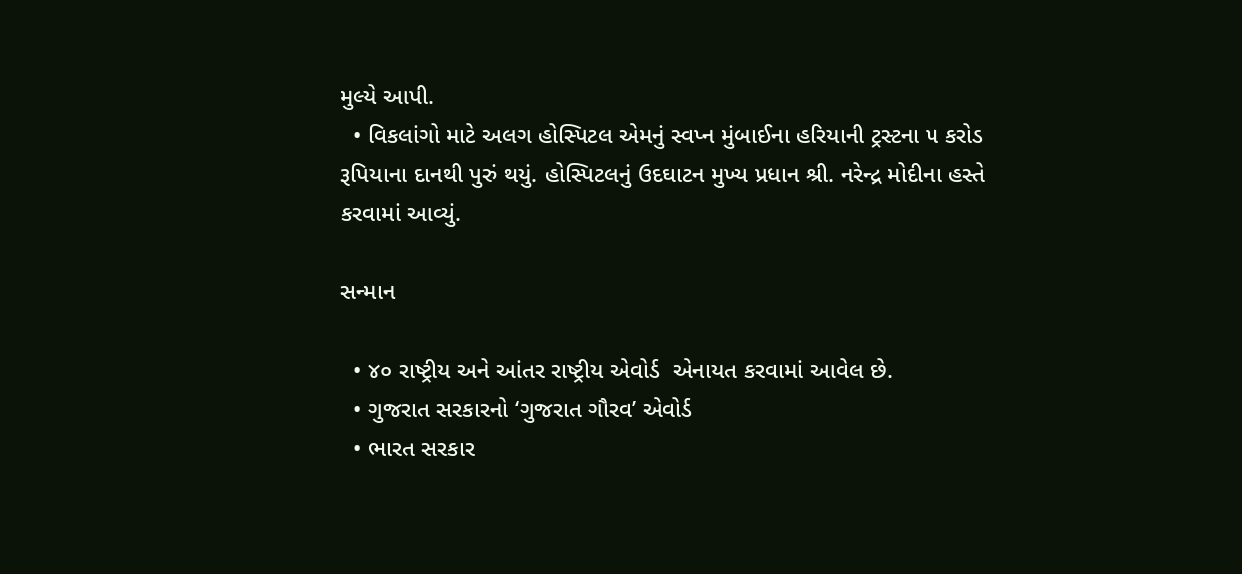મુલ્યે આપી.
  • વિકલાંગો માટે અલગ હોસ્પિટલ એમનું સ્વપ્ન મુંબાઈના હરિયાની ટ્રસ્ટના ૫ કરોડ રૂપિયાના દાનથી પુરું થયું. હોસ્પિટલનું ઉદઘાટન મુખ્ય પ્રધાન શ્રી. નરેન્દ્ર મોદીના હસ્તે કરવામાં આવ્યું.

સન્માન

  • ૪૦ રાષ્ટ્રીય અને આંતર રાષ્ટ્રીય એવોર્ડ  એનાયત કરવામાં આવેલ છે.
  • ગુજરાત સરકારનો ‘ગુજરાત ગૌરવ’ એવોર્ડ
  • ભારત સરકાર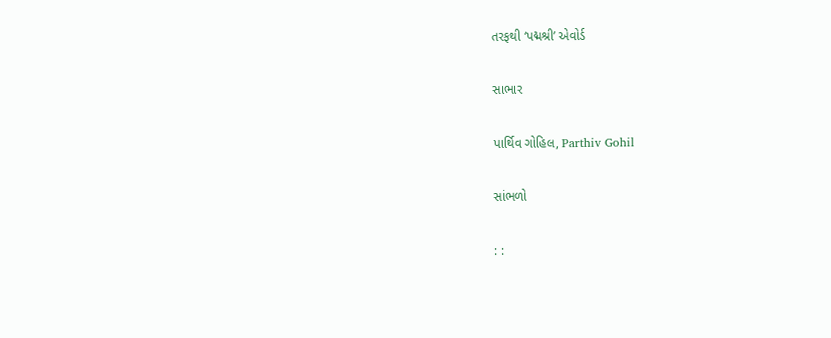તરફથી ‘પદ્મશ્રી’ એવોર્ડ

સાભાર

પાર્થિવ ગોહિલ, Parthiv Gohil

સાંભળો

: :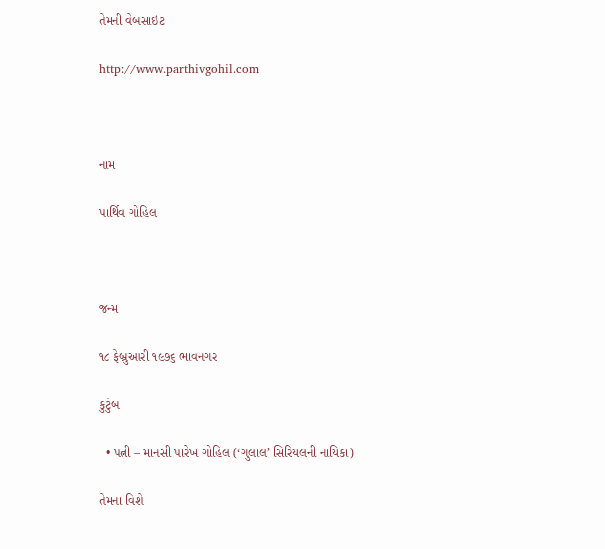તેમની વેબસાઇટ

http://www.parthivgohil.com



નામ

પાર્થિવ ગોહિલ



જન્મ

૧૮ ફેબ્રુઆરી ૧૯૭૬ ભાવનગર

કુટુંબ

  • પત્ની – માનસી પારેખ ગોહિલ (‘ગુલાલ’ સિરિયલની નાયિકા)

તેમના વિશે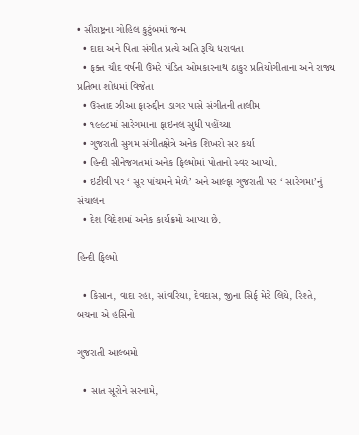• સૌરાષ્ટ્રના ગોહિલ કુટુંબમાં જન્મ
  • દાદા અને પિતા સંગીત પ્રત્યે અતિ રૂચિ ધરાવતા
  • ફક્ત ચૌદ વર્ષની ઉંમરે પંડિત ઓમકારનાથ ઠાકુર પ્રતિયોગીતાના અને રાજ્ય પ્રતિભા શોધમાં વિજેતા
  • ઉસ્તાદ ઝીઆ ફારુદ્દીન ડાગર પાસે સંગીતની તાલીમ
  • ૧૯૯૮માં સારેગમાના ફાઇનલ સુધી પહોંચ્યા
  • ગુજરાતી સુગમ સંગીતક્ષેત્રે અનેક શિખરો સર કર્યા
  • હિન્દી સીનેજગતમાં અનેક ફિલ્મોમાં પોતાનો સ્વર આપ્યો.
  • ઇટીવી પર ‘ સૂર પાંચમને મેળે’ અને આલ્ફા ગુજરાતી પર ‘ સારેગમા’નું સંચાલન
  • દેશ વિદેશમાં અનેક કાર્યક્રમો આપ્યા છે.

હિન્દી ફિલ્મો

  • કિસાન, વાદા રહા, સાંવરિયા, દેવદાસ, જીના સિર્ફ મેરે લિયે, રિશ્તે, બચના એ હસિનો

ગુજરાતી આલ્બમો

  • સાત સૂરોને સરનામે,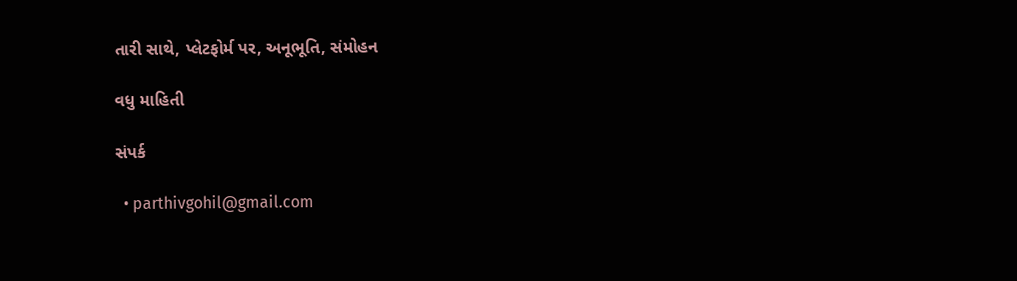તારી સાથે, પ્લેટફોર્મ પર, અનૂભૂતિ, સંમોહન

વધુ માહિતી

સંપર્ક

  • parthivgohil@gmail.com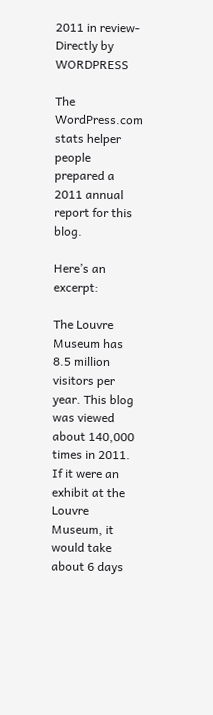2011 in review- Directly by WORDPRESS

The WordPress.com stats helper people prepared a 2011 annual report for this blog.

Here’s an excerpt:

The Louvre Museum has 8.5 million visitors per year. This blog was viewed about 140,000 times in 2011. If it were an exhibit at the Louvre Museum, it would take about 6 days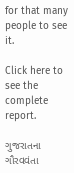for that many people to see it.

Click here to see the complete report.

ગુજરાતના ગૌરવવંતા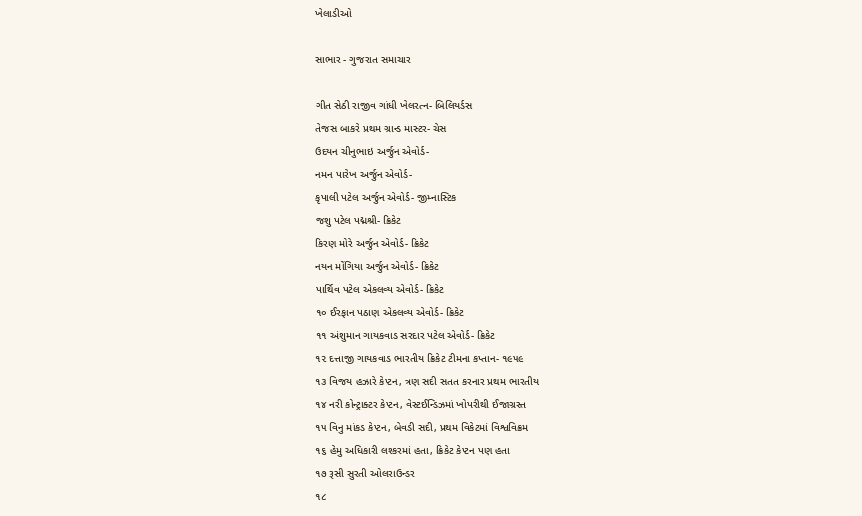ખેલાડીઓ

સાભાર - ગુજરાત સમાચાર

ગીત સેઠી રાજીવ ગાંધી ખેલરત્ન- બિલિયર્ડસ
તેજસ બાકરે પ્રથમ ગ્રાન્ડ માસ્ટર- ચેસ
ઉદયન ચીનુભાઇ અર્જુન એવોર્ડ-
નમન પારેખ અર્જુન એવોર્ડ-
કૃપાલી પટેલ અર્જુન એવોર્ડ- જીમ્નાસ્ટિક
જશુ પટેલ પદ્મશ્રી- ક્રિકેટ
કિરણ મોરે અર્જુન એવોર્ડ- ક્રિકેટ
નયન મોંગિયા અર્જુન એવોર્ડ- ક્રિકેટ
પાર્થિવ પટેલ એકલવ્ય એવોર્ડ- ક્રિકેટ
૧૦ ઈરફાન પઠાણ એકલવ્ય એવોર્ડ- ક્રિકેટ
૧૧ અંશુમાન ગાયકવાડ સરદાર પટેલ એવોર્ડ- ક્રિકેટ
૧૨ દત્તાજી ગાયકવાડ ભારતીય ક્રિકેટ ટીમના કપ્તાન- ૧૯૫૯
૧૩ વિજય હઝારે કેપ્ટન, ત્રણ સદી સતત કરનાર પ્રથમ ભારતીય
૧૪ નરી કોન્ટ્રાક્ટર કેપ્ટન, વેસ્ટઈન્ડિઝમાં ખોપરીથી ઈજાગ્રસ્ત
૧૫ વિનુ માંકડ કેપ્ટન, બેવડી સદી, પ્રથમ વિકેટમાં વિશ્વવિક્રમ
૧૬ હેમુ અધિકારી લશ્કરમાં હતા, ક્રિકેટ કેપ્ટન પણ હતા
૧૭ રૂસી સુરતી ઓલરાઉન્ડર
૧૮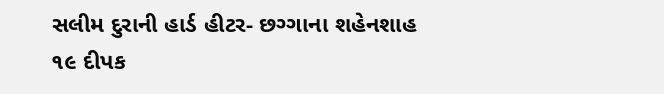સલીમ દુરાની હાર્ડ હીટર- છગ્ગાના શહેનશાહ
૧૯ દીપક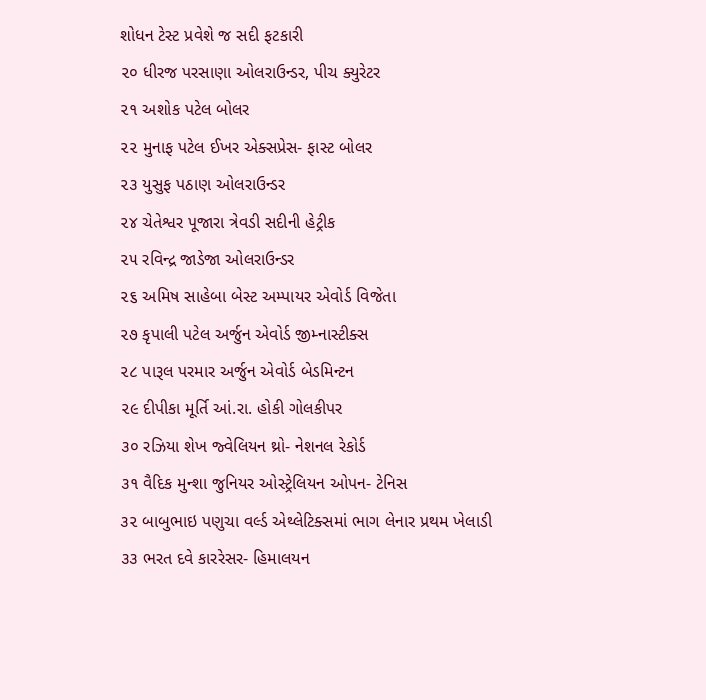શોધન ટેસ્ટ પ્રવેશે જ સદી ફટકારી
૨૦ ધીરજ પરસાણા ઓલરાઉન્ડર, પીચ ક્યુરેટર
૨૧ અશોક પટેલ બોલર
૨૨ મુનાફ પટેલ ઈખર એક્સપ્રેસ- ફાસ્ટ બોલર
૨૩ યુસુફ પઠાણ ઓલરાઉન્ડર
૨૪ ચેતેશ્વર પૂજારા ત્રેવડી સદીની હેટ્રીક
૨૫ રવિન્દ્ર જાડેજા ઓલરાઉન્ડર
૨૬ અમિષ સાહેબા બેસ્ટ અમ્પાયર એવોર્ડ વિજેતા
૨૭ કૃપાલી પટેલ અર્જુન એવોર્ડ જીમ્નાસ્ટીક્સ
૨૮ પારૂલ પરમાર અર્જુન એવોર્ડ બેડમિન્ટન
૨૯ દીપીકા મૂર્તિ આં.રા. હોકી ગોલકીપર
૩૦ રઝિયા શેખ જ્વેલિયન થ્રો- નેશનલ રેકોર્ડ
૩૧ વૈદિક મુન્શા જુનિયર ઓસ્ટ્રેલિયન ઓપન- ટેનિસ
૩૨ બાબુભાઇ પણુચા વર્લ્ડ એથ્લેટિક્સમાં ભાગ લેનાર પ્રથમ ખેલાડી
૩૩ ભરત દવે કારરેસર- હિમાલયન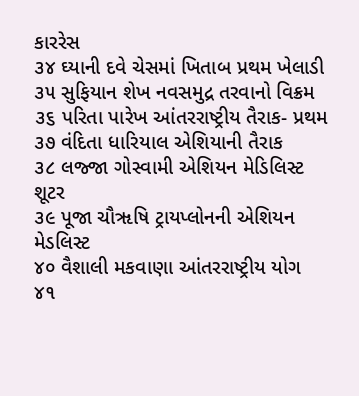કારરેસ
૩૪ ઘ્યાની દવે ચેસમાં ખિતાબ પ્રથમ ખેલાડી
૩૫ સુફિયાન શેખ નવસમુદ્ર તરવાનો વિક્રમ
૩૬ પરિતા પારેખ આંતરરાષ્ટ્રીય તૈરાક- પ્રથમ
૩૭ વંદિતા ધારિયાલ એશિયાની તૈરાક
૩૮ લજ્જા ગોસ્વામી એશિયન મેડિલિસ્ટ શૂટર
૩૯ પૂજા ચૌૠષિ ટ્રાયપ્લોનની એશિયન મેડલિસ્ટ
૪૦ વૈશાલી મકવાણા આંતરરાષ્ટ્રીય યોગ
૪૧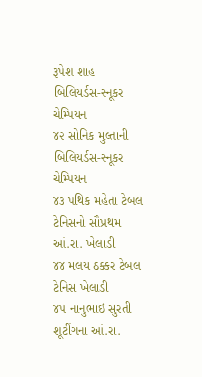રૂપેશ શાહ બિલિયર્ડસ-સ્નૂકર ચેમ્પિયન
૪૨ સોનિક મુલ્તાની બિલિયર્ડસ-સ્નૂકર ચેમ્પિયન
૪૩ પથિક મહેતા ટેબલ ટેનિસનો સૌપ્રથમ આં.રા. ખેલાડી
૪૪ મલય ઠક્કર ટેબલ ટેનિસ ખેલાડી
૪૫ નાનુભાઇ સુરતી શૂટીંગના આં.રા.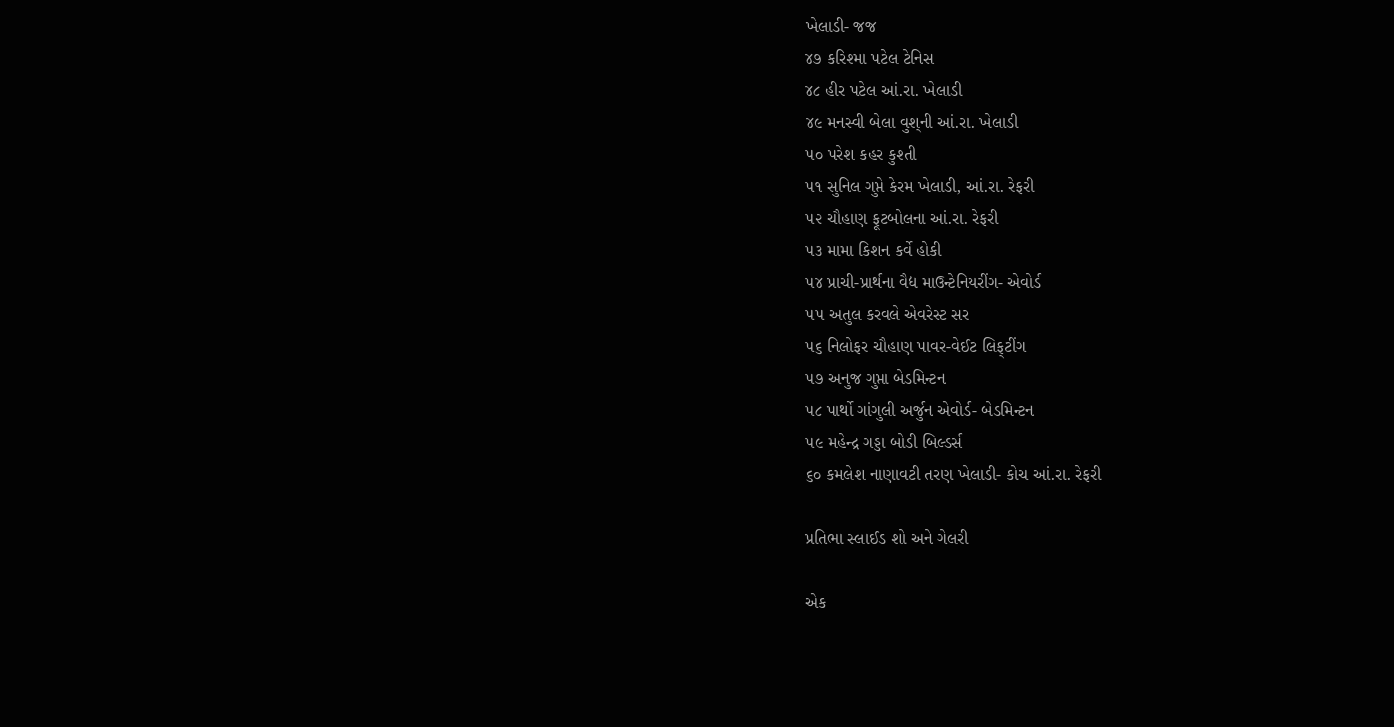ખેલાડી- જજ
૪૭ કરિશ્મા પટેલ ટેનિસ
૪૮ હીર પટેલ આં.રા. ખેલાડી
૪૯ મનસ્વી બેલા વુશ્‌ની આં.રા. ખેલાડી
૫૦ પરેશ કહર કુશ્તી
૫૧ સુનિલ ગુપ્તે કેરમ ખેલાડી, આં.રા. રેફરી
૫૨ ચૌહાણ ફૂટબોલના આં.રા. રેફરી
૫૩ મામા કિશન કર્વે હોકી
૫૪ પ્રાચી-પ્રાર્થના વૈદ્ય માઉન્ટેનિયરીંગ- એવોર્ડ
૫૫ અતુલ કરવલે એવરેસ્ટ સર
૫૬ નિલોફર ચૌહાણ પાવર-વેઈટ લિફ્‌ટીંગ
૫૭ અનુજ ગુપ્તા બેડમિન્ટન
૫૮ પાર્થો ગાંગુલી અર્જુન એવોર્ડ- બેડમિન્ટન
૫૯ મહેન્દ્ર ગડ્ડા બોડી બિલ્ડર્સ
૬૦ કમલેશ નાણાવટી તરણ ખેલાડી- કોચ આં.રા. રેફરી

પ્રતિભા સ્લાઈડ શો અને ગેલરી

એક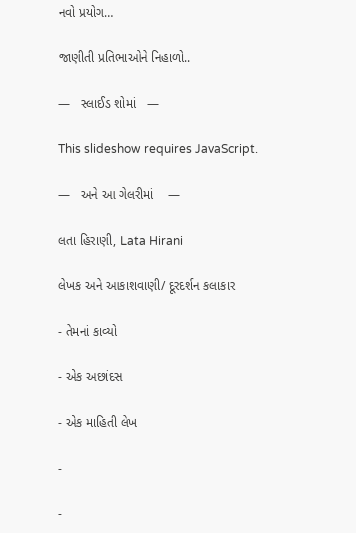નવો પ્રયોગ…

જાણીતી પ્રતિભાઓને નિહાળો..

—   સ્લાઈડ શોમાં   —

This slideshow requires JavaScript.

—   અને આ ગેલરીમાં    —

લતા હિરાણી, Lata Hirani

લેખક અને આકાશવાણી/ દૂરદર્શન કલાકાર

- તેમનાં કાવ્યો

- એક અછાંદસ

- એક માહિતી લેખ

-

-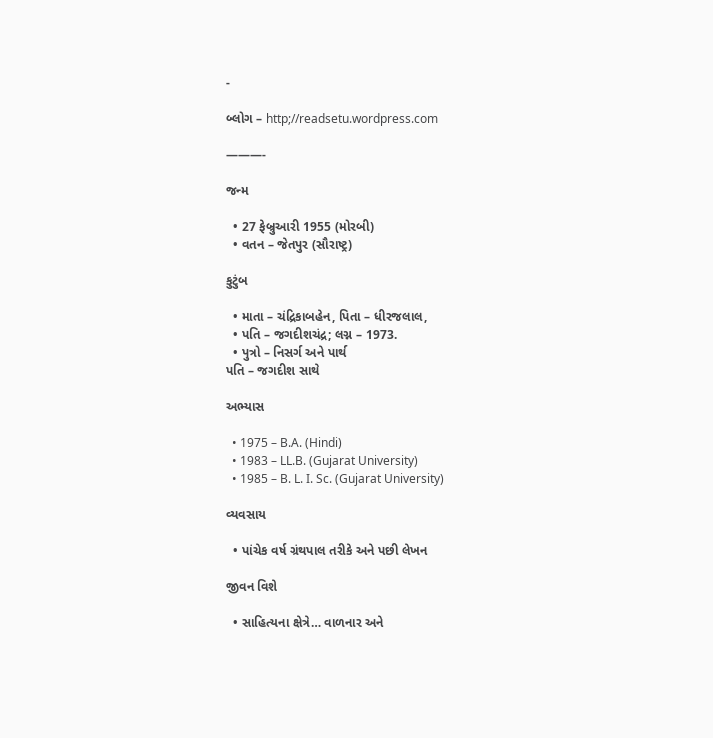-

બ્લોગ – http;//readsetu.wordpress.com

———-

જન્મ

  • 27 ફેબ્રુઆરી 1955 (મોરબી)
  • વતન – જેતપુર (સૌરાષ્ટ્ર)

કુટુંબ

  • માતા – ચંદ્રિકાબહેન, પિતા – ધીરજલાલ,
  • પતિ – જગદીશચંદ્ર; લગ્ન – 1973.
  • પુત્રો – નિસર્ગ અને પાર્થ
પતિ – જગદીશ સાથે

અભ્યાસ

  • 1975 – B.A. (Hindi)
  • 1983 – LL.B. (Gujarat University)
  • 1985 – B. L. I. Sc. (Gujarat University)

વ્યવસાય

  • પાંચેક વર્ષ ગ્રંથપાલ તરીકે અને પછી લેખન

જીવન વિશે

  • સાહિત્યના ક્ષેત્રે… વાળનાર અને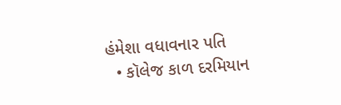હંમેશા વધાવનાર પતિ
  • કૉલેજ કાળ દરમિયાન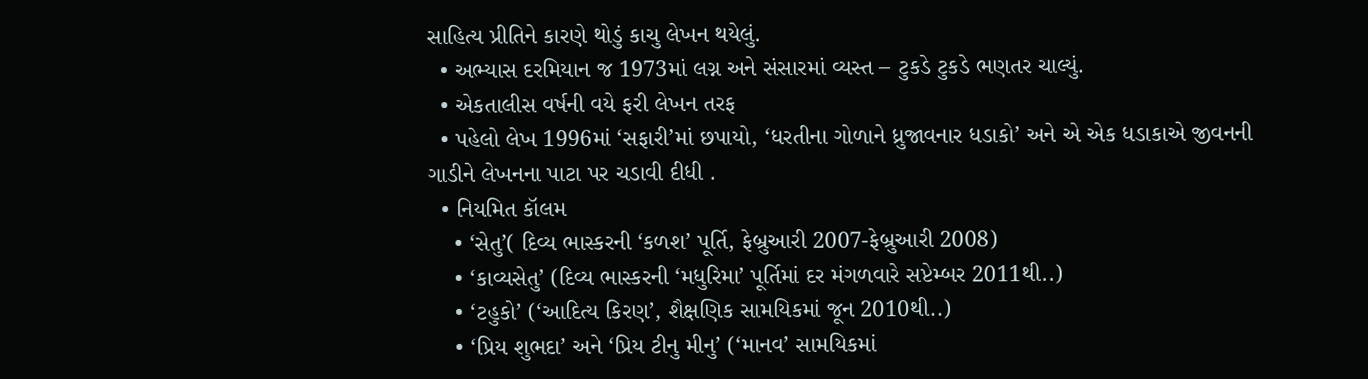સાહિત્ય પ્રીતિને કારણે થોડું કાચુ લેખન થયેલું.
  • અભ્યાસ દરમિયાન જ 1973માં લગ્ન અને સંસારમાં વ્યસ્ત – ટુકડે ટુકડે ભણતર ચાલ્યું.
  • એકતાલીસ વર્ષની વયે ફરી લેખન તરફ
  • પહેલો લેખ 1996માં ‘સફારી’માં છપાયો, ‘ધરતીના ગોળાને ધ્રુજાવનાર ધડાકો’ અને એ એક ધડાકાએ જીવનની ગાડીને લેખનના પાટા પર ચડાવી દીધી .
  • નિયમિત કૉલમ
    • ‘સેતુ’( દિવ્ય ભાસ્કરની ‘કળશ’ પૂર્તિ, ફેબ્રુઆરી 2007-ફેબ્રુઆરી 2008)
    • ‘કાવ્યસેતુ’ (દિવ્ય ભાસ્કરની ‘મધુરિમા’ પૂર્તિમાં દર મંગળવારે સપ્ટેમ્બર 2011થી..)
    • ‘ટહુકો’ (‘આદિત્ય કિરણ’, શૈક્ષણિક સામયિકમાં જૂન 2010થી..)
    • ‘પ્રિય શુભદા’ અને ‘પ્રિય ટીનુ મીનુ’ (‘માનવ’ સામયિકમાં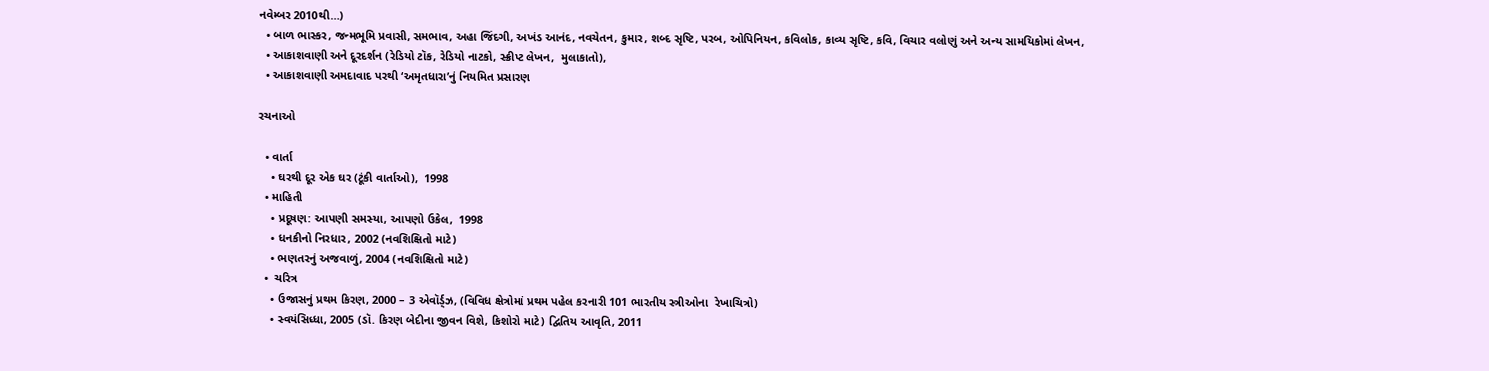નવેમ્બર 2010થી…)
  • બાળ ભાસ્કર, જન્મભૂમિ પ્રવાસી, સમભાવ, અહા જિંદગી, અખંડ આનંદ, નવચેતન, કુમાર, શબ્દ સૃષ્ટિ, પરબ, ઓપિનિયન, કવિલોક, કાવ્ય સૃષ્ટિ, કવિ, વિચાર વલોણું અને અન્ય સામયિકોમાં લેખન,
  • આકાશવાણી અને દૂરદર્શન (રેડિયો ટૉક, રેડિયો નાટકો, સ્ક્રીપ્ટ લેખન,  મુલાકાતો),
  • આકાશવાણી અમદાવાદ પરથી ‘અમૃતધારા’નું નિયમિત પ્રસારણ

રચનાઓ

  • વાર્તા
    • ઘરથી દૂર એક ઘર (ટૂંકી વાર્તાઓ),  1998
  • માહિતી
    • પ્રદૂષણ: આપણી સમસ્યા, આપણો ઉકેલ,  1998
    • ધનકીનો નિરધાર, 2002 (નવશિક્ષિતો માટે)
    • ભણતરનું અજવાળું, 2004 (નવશિક્ષિતો માટે)
  •  ચરિત્ર
    • ઉજાસનું પ્રથમ કિરણ, 2000 – 3 એવૉર્ડ્ઝ, (વિવિધ ક્ષેત્રોમાં પ્રથમ પહેલ કરનારી 101 ભારતીય સ્ત્રીઓના  રેખાચિત્રો)
    • સ્વયંસિધ્ધા, 2005 (ડૉ. કિરણ બેદીના જીવન વિશે, કિશોરો માટે) દ્વિતિય આવૃતિ, 2011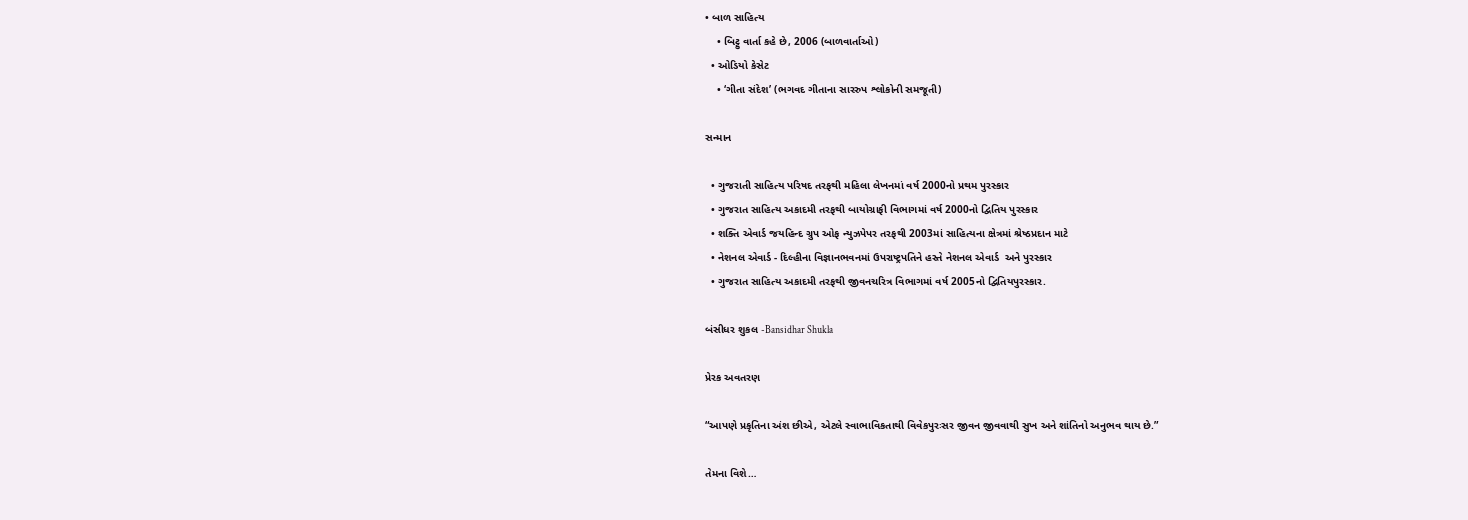• બાળ સાહિત્ય
    • બિટ્ટુ વાર્તા કહે છે, 2006 (બાળવાર્તાઓ)
  • ઓડિયો કેસેટ
    • ‘ગીતા સંદેશ’ (ભગવદ ગીતાના સારરુપ શ્લોકોની સમજૂતી)

સન્માન

  • ગુજરાતી સાહિત્ય પરિષદ તરફથી મહિલા લેખનમાં વર્ષ 2000નો પ્રથમ પુરસ્કાર
  • ગુજરાત સાહિત્ય અકાદમી તરફથી બાયોગ્રાફી વિભાગમાં વર્ષ 2000નો દ્વિતિય પુરસ્કાર
  • શક્તિ એવાર્ડ જયહિન્દ ગ્રુપ ઓફ ન્યુઝપેપર તરફથી 2003માં સાહિત્યના ક્ષેત્રમાં શ્રેષ્ઠપ્રદાન માટે
  • નેશનલ એવાર્ડ - દિલ્હીના વિજ્ઞાનભવનમાં ઉપરાષ્ટ્રપતિને હસ્તે નેશનલ એવાર્ડ  અને પુરસ્કાર
  • ગુજરાત સાહિત્ય અકાદમી તરફથી જીવનચરિત્ર વિભાગમાં વર્ષ 2005નો દ્વિતિયપુરસ્કાર.

બંસીધર શુકલ -Bansidhar Shukla

પ્રેરક અવતરણ

“આપણે પ્રકૃતિના અંશ છીએ, એટલે સ્વાભાવિકતાથી વિવેકપુરઃસર જીવન જીવવાથી સુખ અને શાંતિનો અનુભવ થાય છે.”

તેમના વિશે…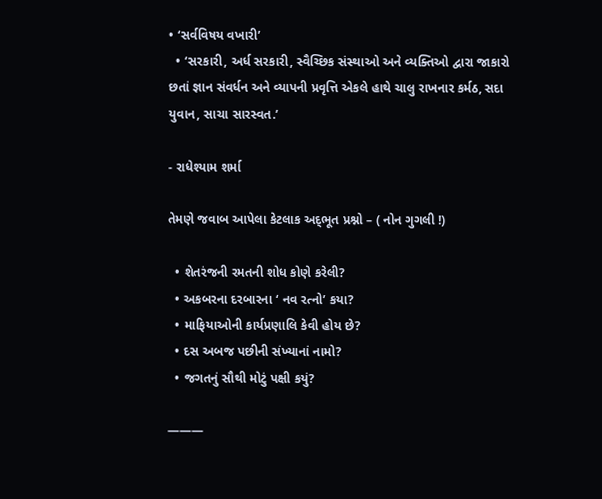• ‘સર્વવિષય વખારી’
  • ‘સરકારી, અર્ધ સરકારી, સ્વૈચ્છિક સંસ્થાઓ અને વ્યક્તિઓ દ્વારા જાકારો છતાં જ્ઞાન સંવર્ધન અને વ્યાપની પ્રવૃત્તિ એકલે હાથે ચાલુ રાખનાર કર્મઠ, સદા યુવાન, સાચા સારસ્વત.’

- રાધેશ્યામ શર્મા

તેમણે જવાબ આપેલા કેટલાક અદ્‍ભૂત પ્રશ્નો – ( નોન ગુગલી !)

  • શેતરંજની રમતની શોધ કોણે કરેલી?
  • અકબરના દરબારના ‘ નવ રત્નો’ કયા?
  • માફિયાઓની કાર્યપ્રણાલિ કેવી હોય છે?
  • દસ અબજ પછીની સંખ્યાનાં નામો?
  • જગતનું સૌથી મોટું પક્ષી કયું?

———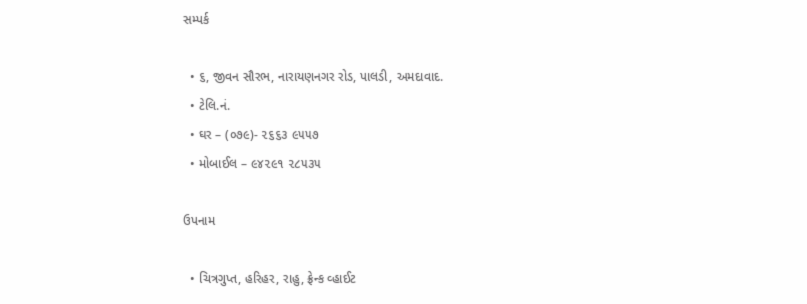સમ્પર્ક

  • ૬, જીવન સૌરભ, નારાયણનગર રોડ, પાલડી, અમદાવાદ.
  • ટેલિ.નં.
  • ઘર – (૦૭૯)- ૨૬૬૩ ૯૫૫૭
  • મોબાઈલ – ૯૪૨૯૧ ૨૮૫૩૫

ઉપનામ

  • ચિત્રગુપ્ત, હરિહર, રાહુ, ફ્રેન્ક વ્હાઈટ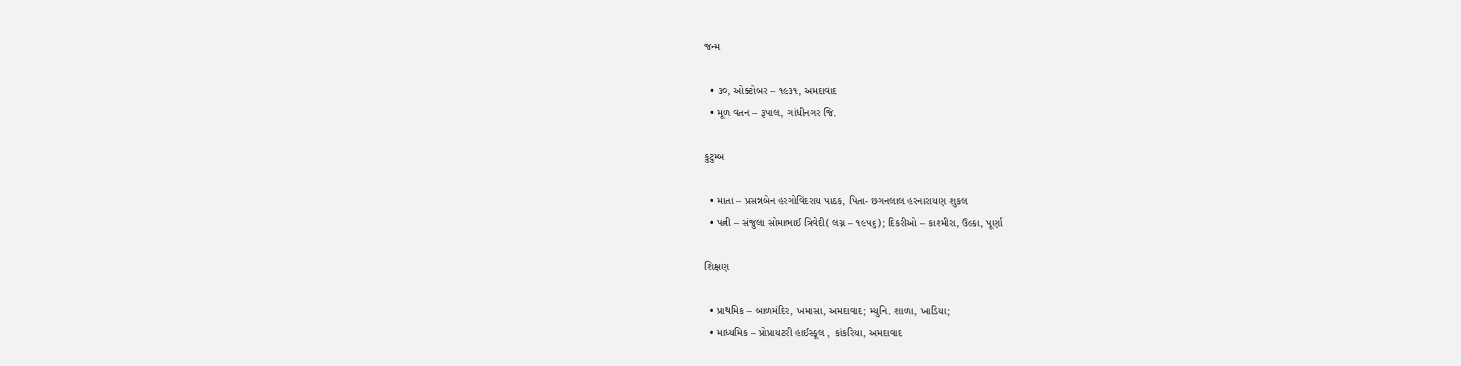જન્મ

  • ૩૦, ઓક્ટોબર – ૧૯૩૧, અમદાવાદ
  • મૂળ વતન – રૂપાલ, ગાંધીનગર જિ.

કુટુમ્બ

  • માતા – પ્રસન્નબેન હરગોવિંદરાય પાઠક, પિતા- છગનલાલ હરનારાયણ શુકલ
  • પત્ની – સંજુલા સોમાભાઈ ત્રિવેદી( લગ્ન – ૧૯૫૬); દિકરીઓ – કાશ્મીરા, ઉલ્કા, પૂર્ણા

શિક્ષણ

  • પ્રાથમિક – બાળમંદિર, ખમાસા, અમદાવાદ; મ્યુનિ. શાળા, ખાડિયા;
  • માધ્યમિક – પ્રોપ્રાયટરી હાઈસ્કૂલ , કાંકરિયા, અમદાવાદ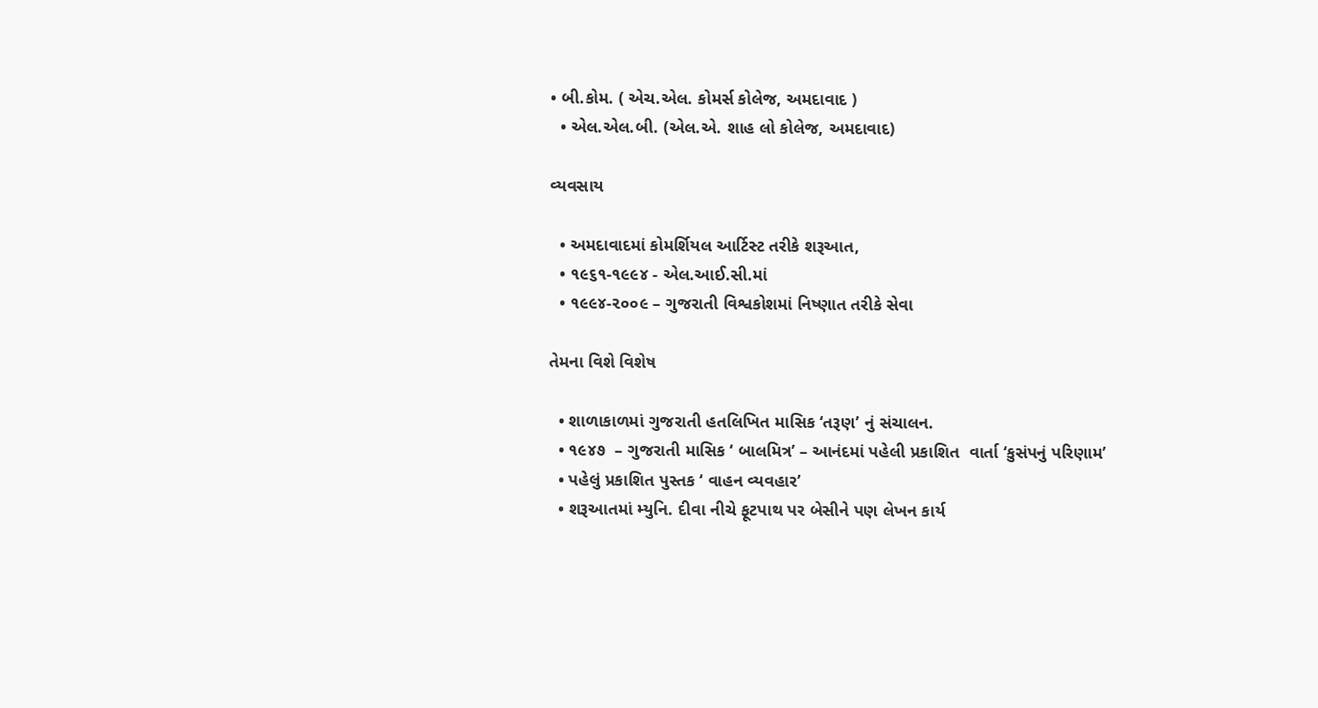• બી.કોમ. ( એચ.એલ. કોમર્સ કોલેજ, અમદાવાદ )
  • એલ.એલ.બી. (એલ.એ. શાહ લો કોલેજ, અમદાવાદ)

વ્યવસાય

  • અમદાવાદમાં કોમર્શિયલ આર્ટિસ્ટ તરીકે શરૂઆત,
  • ૧૯૬૧-૧૯૯૪ - એલ.આઈ.સી.માં
  • ૧૯૯૪-૨૦૦૯ – ગુજરાતી વિશ્વકોશમાં નિષ્ણાત તરીકે સેવા

તેમના વિશે વિશેષ

  • શાળાકાળમાં ગુજરાતી હતલિખિત માસિક ‘તરૂણ’ નું સંચાલન.
  • ૧૯૪૭  – ગુજરાતી માસિક ‘ બાલમિત્ર’ – આનંદમાં પહેલી પ્રકાશિત  વાર્તા ‘કુસંપનું પરિણામ’
  • પહેલું પ્રકાશિત પુસ્તક ‘ વાહન વ્યવહાર’
  • શરૂઆતમાં મ્યુનિ. દીવા નીચે ફૂટપાથ પર બેસીને પણ લેખન કાર્ય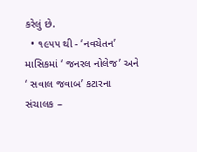કરેલું છે.
  • ૧૯૫૫ થી - ‘નવચેતન’ માસિકમાં ‘ જનરલ નોલેજ’ અને ‘ સવાલ જવાબ’ કટારના સંચાલક –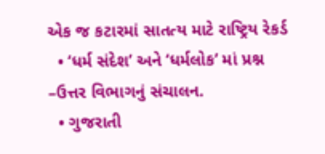એક જ કટારમાં સાતત્ય માટે રાષ્ટ્રિય રેકર્ડ
  • ‘ધર્મ સંદેશ’ અને ‘ધર્મલોક’ માં પ્રશ્ન –ઉત્તર વિભાગનું સંચાલન.
  • ગુજરાતી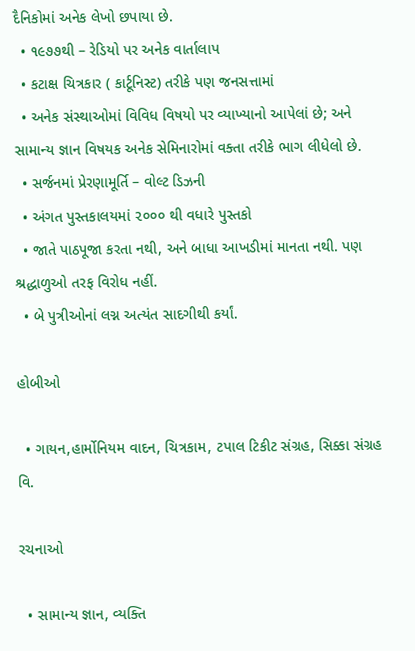દૈનિકોમાં અનેક લેખો છપાયા છે.
  • ૧૯૭૭થી – રેડિયો પર અનેક વાર્તાલાપ
  • કટાક્ષ ચિત્રકાર ( કાર્ટૂનિસ્ટ) તરીકે પણ જનસત્તામાં
  • અનેક સંસ્થાઓમાં વિવિધ વિષયો પર વ્યાખ્યાનો આપેલાં છે; અને સામાન્ય જ્ઞાન વિષયક અનેક સેમિનારોમાં વક્તા તરીકે ભાગ લીધેલો છે.
  • સર્જનમાં પ્રેરણામૂર્તિ – વોલ્ટ ડિઝની
  • અંગત પુસ્તકાલયમાં ૨૦૦૦ થી વધારે પુસ્તકો
  • જાતે પાઠપૂજા કરતા નથી, અને બાધા આખડીમાં માનતા નથી. પણ શ્રદ્ધાળુઓ તરફ વિરોધ નહીં.
  • બે પુત્રીઓનાં લગ્ન અત્યંત સાદગીથી કર્યાં.

હોબીઓ

  • ગાયન,હાર્મોનિયમ વાદન, ચિત્રકામ, ટપાલ ટિકીટ સંગ્રહ, સિક્કા સંગ્રહ વિ.

રચનાઓ

  • સામાન્ય જ્ઞાન, વ્યક્તિ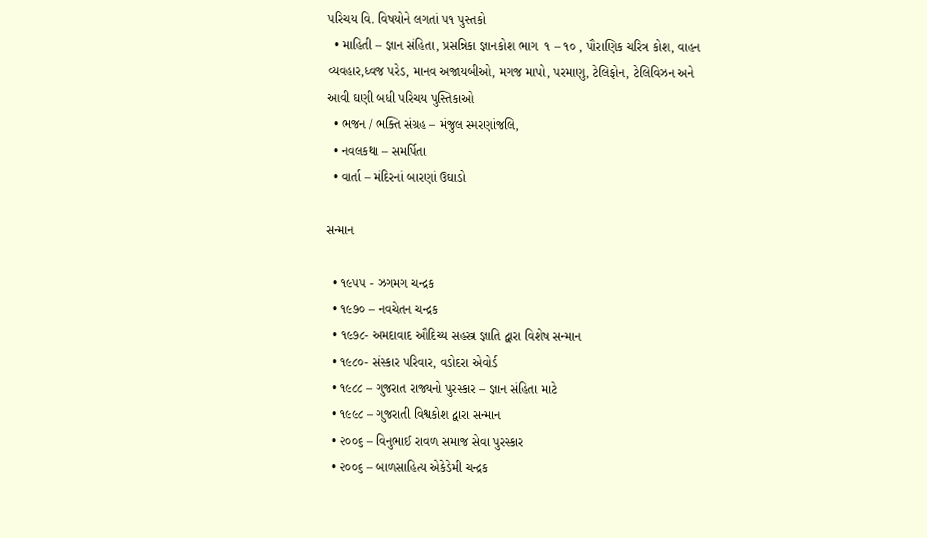પરિચય વિ. વિષયોને લગતાં ૫૧ પુસ્તકો
  • માહિતી – જ્ઞાન સંહિતા, પ્રસન્નિકા જ્ઞાનકોશ ભાગ  ૧ – ૧૦ , પૌરાણિક ચરિત્ર કોશ, વાહન વ્યવહાર,ધ્વજ પરેડ, માનવ અજાયબીઓ, મગજ માપો, પરમાણુ, ટેલિફોન, ટેલિવિઝન અને આવી ઘણી બધી પરિચય પુસ્તિકાઓ
  • ભજન / ભક્તિ સંગ્રહ – મંજુલ સ્મરણાંજલિ,
  • નવલકથા – સમર્પિતા
  • વાર્તા – મંદિરનાં બારણાં ઉઘાડો

સન્માન

  • ૧૯૫૫ - ઝગમગ ચન્દ્રક
  • ૧૯૭૦ – નવચેતન ચન્દ્રક
  • ૧૯૭૮- અમદાવાદ ઔદિચ્ય સહસ્ત્ર જ્ઞાતિ દ્વારા વિશેષ સન્માન
  • ૧૯૮૦- સંસ્કાર પરિવાર, વડોદરા એવોર્ડ
  • ૧૯૮૮ – ગુજરાત રાજ્યનો પુરસ્કાર – જ્ઞાન સંહિતા માટે
  • ૧૯૯૮ – ગુજરાતી વિશ્વકોશ દ્વારા સન્માન
  • ૨૦૦૬ – વિનુભાઈ રાવળ સમાજ સેવા પુરસ્કાર
  • ૨૦૦૬ – બાળસાહિત્ય એકેડેમી ચન્દ્રક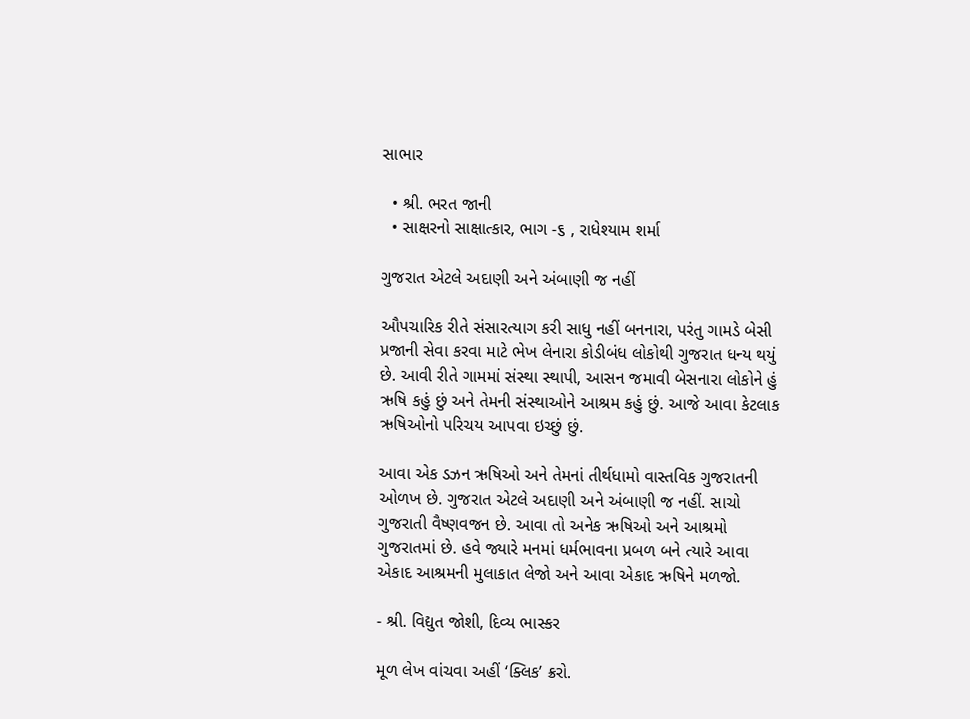સાભાર

  • શ્રી. ભરત જાની
  • સાક્ષરનો સાક્ષાત્કાર, ભાગ -૬ , રાધેશ્યામ શર્મા

ગુજરાત એટલે અદાણી અને અંબાણી જ નહીં

ઔપચારિક રીતે સંસારત્યાગ કરી સાધુ નહીં બનનારા, પરંતુ ગામડે બેસી પ્રજાની સેવા કરવા માટે ભેખ લેનારા કોડીબંધ લોકોથી ગુજરાત ધન્ય થયું છે. આવી રીતે ગામમાં સંસ્થા સ્થાપી, આસન જમાવી બેસનારા લોકોને હું ઋષિ કહું છું અને તેમની સંસ્થાઓને આશ્રમ કહું છું. આજે આવા કેટલાક ઋષિઓનો પરિચય આપવા ઇચ્છું છું.

આવા એક ડઝન ઋષિઓ અને તેમનાં તીર્થધામો વાસ્તવિક ગુજરાતની ઓળખ છે. ગુજરાત એટલે અદાણી અને અંબાણી જ નહીં. સાચો ગુજરાતી વૈષ્ણવજન છે. આવા તો અનેક ઋષિઓ અને આશ્રમો ગુજરાતમાં છે. હવે જ્યારે મનમાં ધર્મભાવના પ્રબળ બને ત્યારે આવા એકાદ આશ્રમની મુલાકાત લેજો અને આવા એકાદ ઋષિને મળજો.

- શ્રી. વિદ્યુત જોશી, દિવ્ય ભાસ્કર

મૂળ લેખ વાંચવા અહીં ‘ક્લિક’ ક્રરો.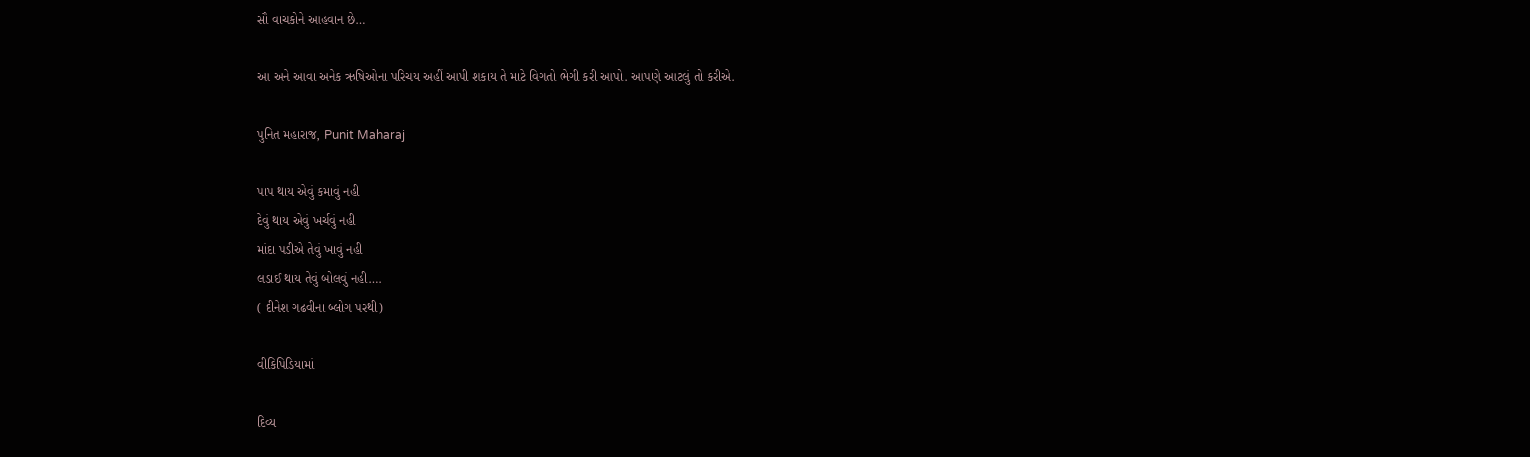સૌ વાચકોને આહવાન છે…

આ અને આવા અનેક ઋષિઓના પરિચય અહીં આપી શકાય તે માટે વિગતો ભેગી કરી આપો. આપણે આટલું તો કરીએ.

પુનિત મહારાજ, Punit Maharaj

પાપ થાય એવું કમાવું નહી
દેવું થાય એવું ખર્ચવું નહી
માંદા પડીએ તેવું ખાવું નહી
લડાઈ થાય તેવું બોલવું નહી….
( દીનેશ ગઢવીના બ્લોગ પરથી)

વીકિપિડિયામાં

દિવ્ય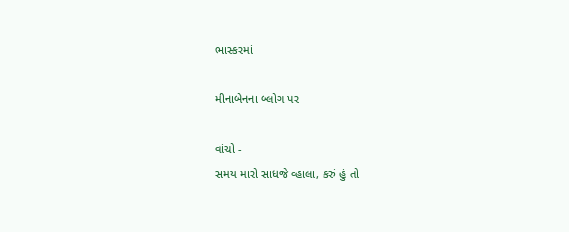ભાસ્કરમાં

મીનાબેનના બ્લોગ પર

વાંચો -
સમય મારો સાધજે વ્હાલા, કરું હું તો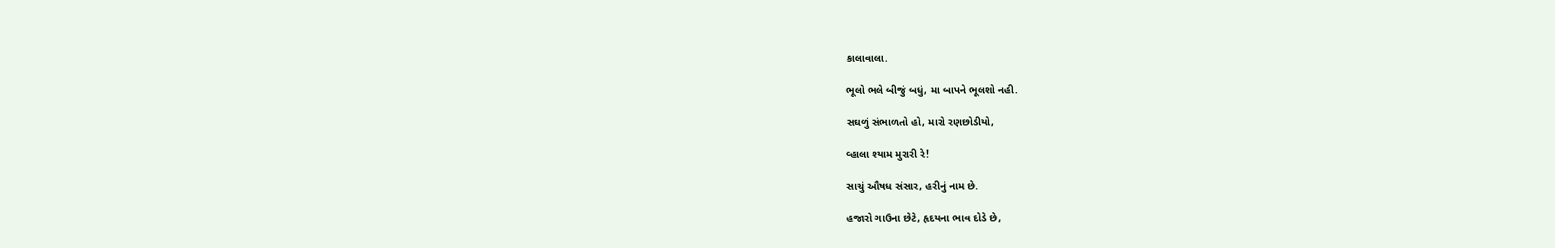કાલાવાલા.

ભૂલો ભલે બીજું બધું, મા બાપને ભૂલશો નહી.

સઘળું સંભાળતો હો, મારો રણછોડીયો,

વ્હાલા શ્યામ મુરારી રે!

સાચું ઔષધ સંસાર, હરીનું નામ છે.

હજારો ગાઉના છેટે, હૃદયના ભાવ દોડે છે,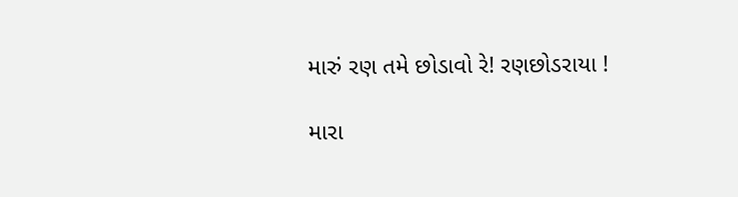મારું રણ તમે છોડાવો રે! રણછોડરાયા !

મારા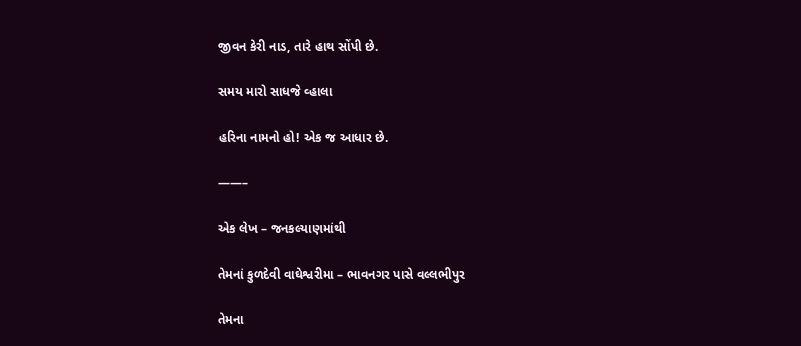જીવન કેરી નાડ, તારે હાથ સોંપી છે.

સમય મારો સાધજે વ્હાલા

હરિના નામનો હો! એક જ આધાર છે.

——–

એક લેખ – જનકલ્યાણમાંથી

તેમનાં કુળદેવી વાઘેશ્વરીમા – ભાવનગર પાસે વલ્લભીપુર

તેમના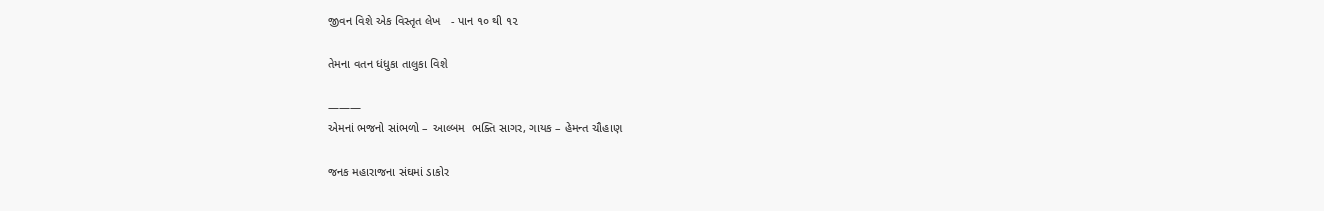જીવન વિશે એક વિસ્તૃત લેખ   - પાન ૧૦ થી ૧૨

તેમના વતન ધંધુકા તાલુકા વિશે

———
એમનાં ભજનો સાંભળો – આલ્બમ  ભક્તિ સાગર, ગાયક – હેમન્ત ચૌહાણ

જનક મહારાજના સંઘમાં ડાકોર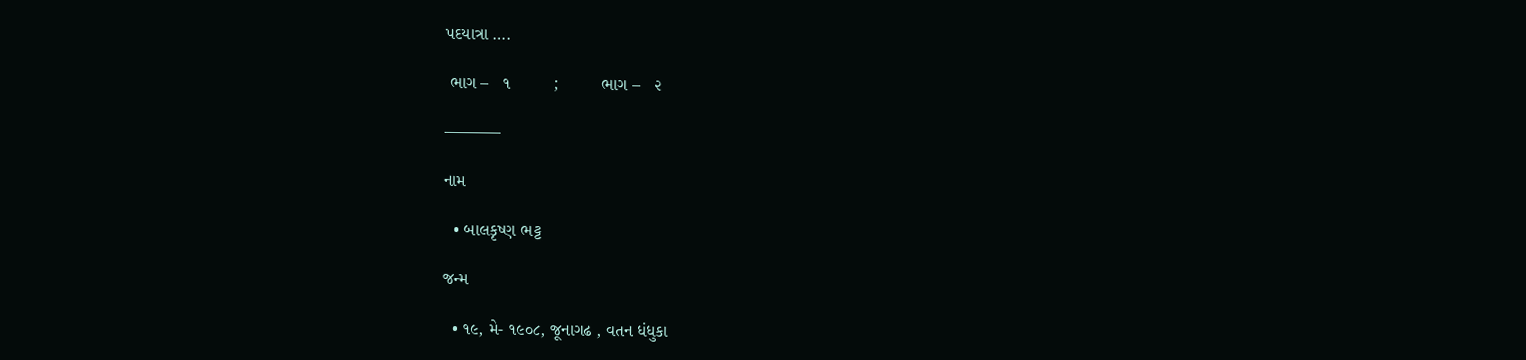પદયાત્રા ….

 ભાગ –   ૧         ;         ભાગ –   ૨

———–

નામ

  • બાલકૃષ્ણ ભટ્ટ

જન્મ

  • ૧૯, મે- ૧૯૦૮, જૂનાગઢ , વતન ધંધુકા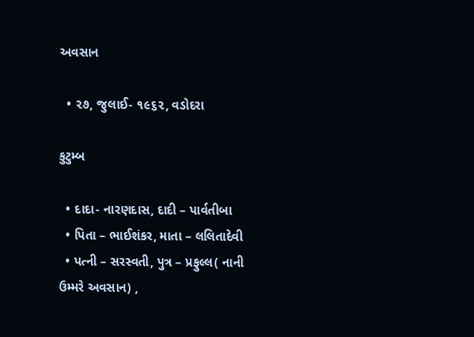અવસાન

  • ૨૭, જુલાઈ- ૧૯૬૨, વડોદરા

કુટુમ્બ

  • દાદા- નારણદાસ, દાદી – પાર્વતીબા
  • પિતા – ભાઈશંકર, માતા – લલિતાદેવી
  • પત્ની – સરસ્વતી, પુત્ર – પ્રફુલ્લ( નાની ઉમ્મરે અવસાન) ,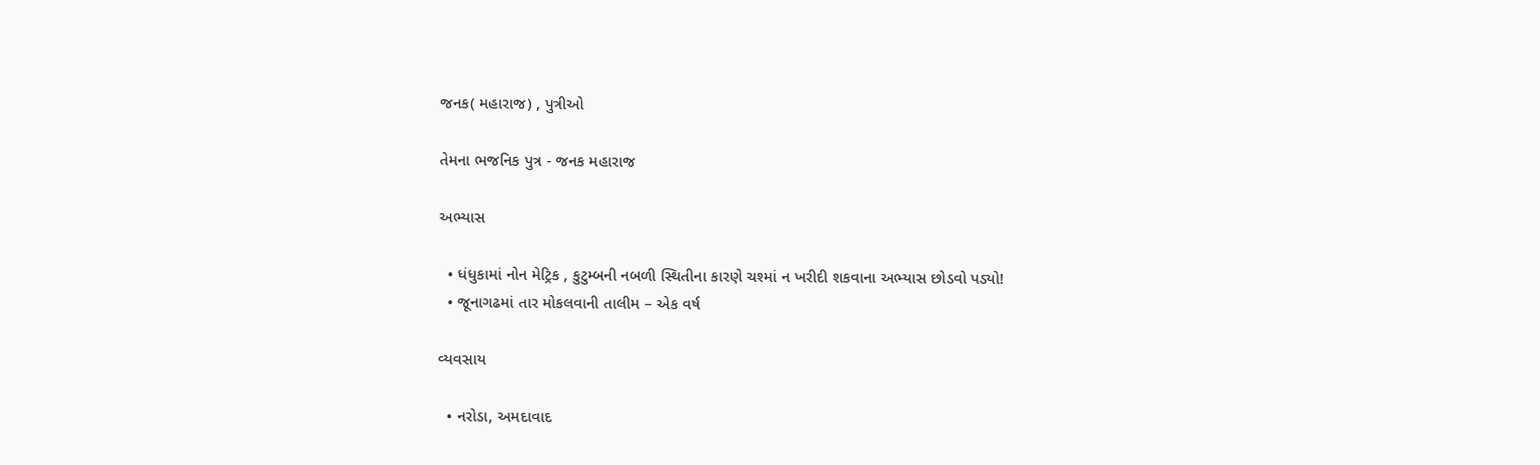જનક( મહારાજ) , પુત્રીઓ

તેમના ભજનિક પુત્ર - જનક મહારાજ

અભ્યાસ

  • ધંધુકામાં નોન મેટ્રિક , કુટુમ્બની નબળી સ્થિતીના કારણે ચશ્માં ન ખરીદી શકવાના અભ્યાસ છોડવો પડ્યો!
  • જૂનાગઢમાં તાર મોકલવાની તાલીમ – એક વર્ષ

વ્યવસાય

  • નરોડા, અમદાવાદ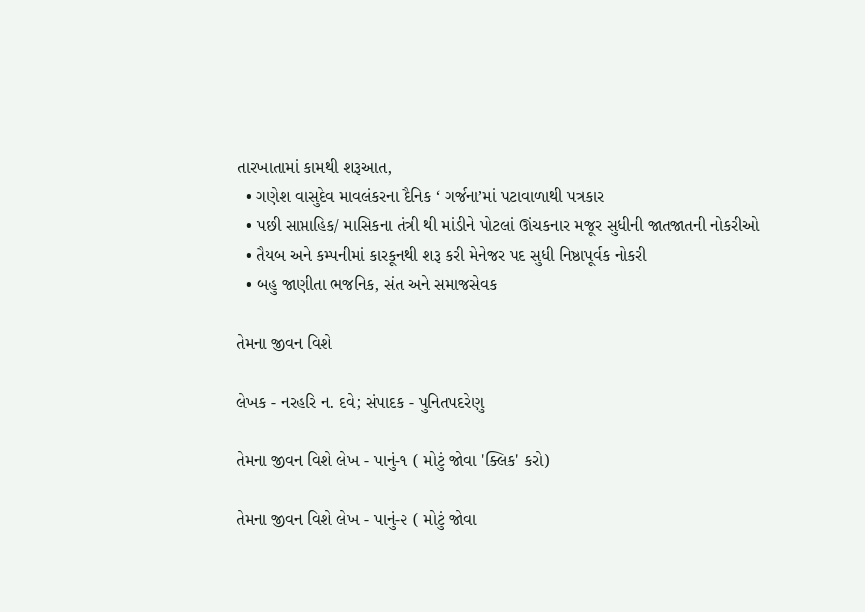તારખાતામાં કામથી શરૂઆત,
  • ગણેશ વાસુદેવ માવલંકરના દૈનિક ‘ ગર્જના’માં પટાવાળાથી પત્રકાર
  • પછી સાપ્તાહિક/ માસિકના તંત્રી થી માંડીને પોટલાં ઊંચકનાર મજૂર સુધીની જાતજાતની નોકરીઓ
  • તૈયબ અને કમ્પનીમાં કારકૂનથી શરૂ કરી મેનેજર પદ સુધી નિષ્ઠાપૂર્વક નોકરી
  • બહુ જાણીતા ભજનિક, સંત અને સમાજસેવક

તેમના જીવન વિશે

લેખક - નરહરિ ન. દવે; સંપાદક - પુનિતપદરેણુ

તેમના જીવન વિશે લેખ - પાનું-૧ ( મોટું જોવા 'ક્લિક' કરો)

તેમના જીવન વિશે લેખ - પાનું-૨ ( મોટું જોવા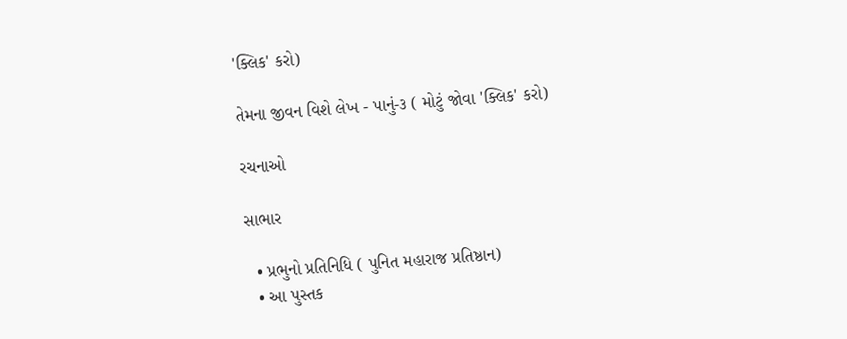'ક્લિક' કરો)

તેમના જીવન વિશે લેખ - પાનું-૩ ( મોટું જોવા 'ક્લિક' કરો)

રચનાઓ

સાભાર

  • પ્રભુનો પ્રતિનિધિ ( પુનિત મહારાજ પ્રતિષ્ઠાન)
  • આ પુસ્તક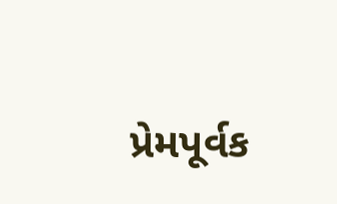પ્રેમપૂર્વક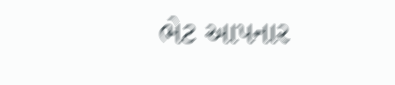ભેટ આપનાર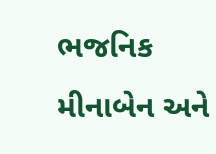ભજનિક મીનાબેન અને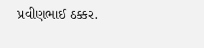પ્રવીણભાઈ ઠક્કર.